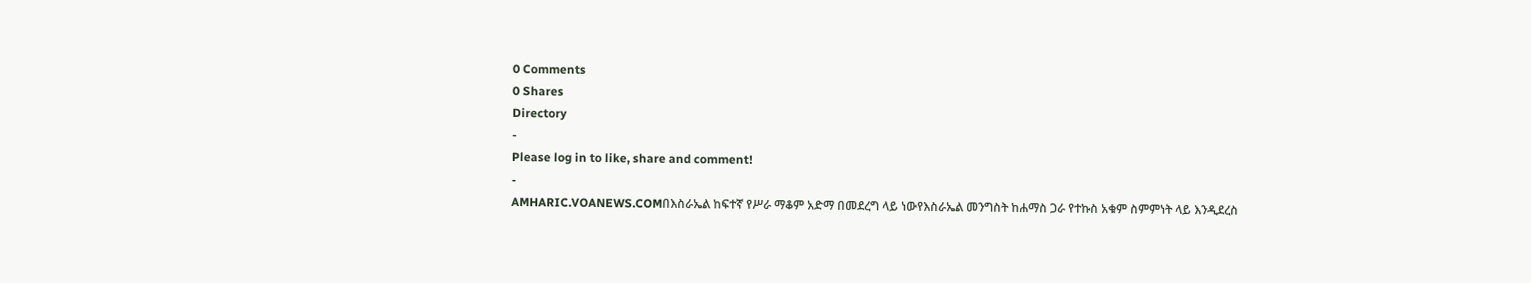0 Comments
0 Shares
Directory
-
Please log in to like, share and comment!
-
AMHARIC.VOANEWS.COMበእስራኤል ከፍተኛ የሥራ ማቆም አድማ በመደረግ ላይ ነውየእስራኤል መንግስት ከሐማስ ጋራ የተኩስ አቁም ስምምነት ላይ እንዲደረስ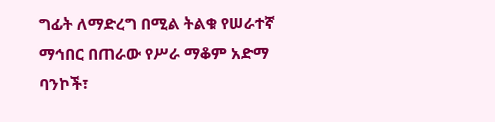ግፊት ለማድረግ በሚል ትልቁ የሠራተኛ ማኅበር በጠራው የሥራ ማቆም አድማ ባንኮች፣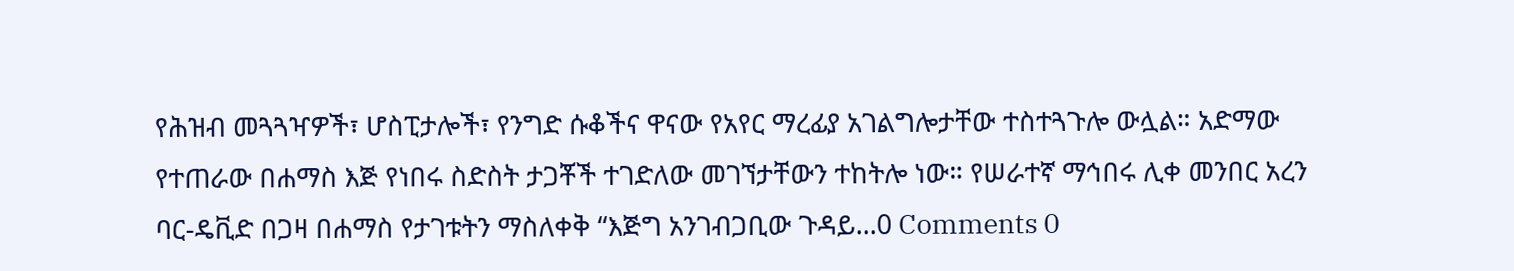የሕዝብ መጓጓዣዎች፣ ሆስፒታሎች፣ የንግድ ሱቆችና ዋናው የአየር ማረፊያ አገልግሎታቸው ተስተጓጉሎ ውሏል። አድማው የተጠራው በሐማስ እጅ የነበሩ ስድስት ታጋቾች ተገድለው መገኘታቸውን ተከትሎ ነው። የሠራተኛ ማኅበሩ ሊቀ መንበር አረን ባር-ዴቪድ በጋዛ በሐማስ የታገቱትን ማስለቀቅ “እጅግ አንገብጋቢው ጉዳይ...0 Comments 0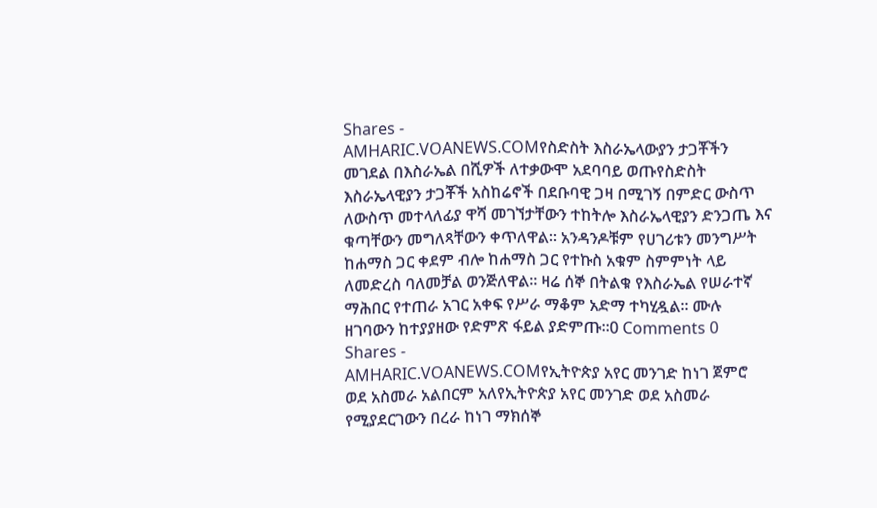Shares -
AMHARIC.VOANEWS.COMየስድስት እስራኤላውያን ታጋቾችን መገደል በእስራኤል በሺዎች ለተቃውሞ አደባባይ ወጡየስድስት እስራኤላዊያን ታጋቾች አስከሬኖች በደቡባዊ ጋዛ በሚገኝ በምድር ውስጥ ለውስጥ መተላለፊያ ዋሻ መገኘታቸውን ተከትሎ እስራኤላዊያን ድንጋጤ እና ቁጣቸውን መግለጻቸውን ቀጥለዋል። አንዳንዶቹም የሀገሪቱን መንግሥት ከሐማስ ጋር ቀደም ብሎ ከሐማስ ጋር የተኩስ አቁም ስምምነት ላይ ለመድረስ ባለመቻል ወንጅለዋል። ዛሬ ሰኞ በትልቁ የእስራኤል የሠራተኛ ማሕበር የተጠራ አገር አቀፍ የሥራ ማቆም አድማ ተካሂዷል። ሙሉ ዘገባውን ከተያያዘው የድምጽ ፋይል ያድምጡ።0 Comments 0 Shares -
AMHARIC.VOANEWS.COMየኢትዮጵያ አየር መንገድ ከነገ ጀምሮ ወደ አስመራ አልበርም አለየኢትዮጵያ አየር መንገድ ወደ አስመራ የሚያደርገውን በረራ ከነገ ማክሰኞ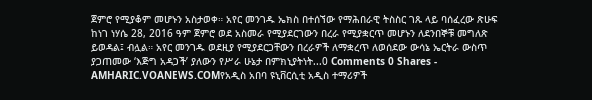ጀምሮ የሚያቆም መሆኑን አስታወቀ። አየር መንገዱ ኤክስ በተሰኘው የማሕበራዊ ትስስር ገጹ ላይ ባሰፈረው ጽሁፍ ከነገ ነሃሴ 28, 2016 ዓም ጀምሮ ወደ አስመራ የሚያደርገውን በረራ የሚያቋርጥ መሆኑን ለደንበኞቹ መግለጽ ይወዳል፤ ብሏል። አየር መንገዱ ወደዚያ የሚያደርጋቸውን በረራዎች ለማቋረጥ ለወሰደው ውሳኔ ኤርትራ ውስጥ ያጋጠመው ‘እጅግ አዳጋች’ ያለውን የሥራ ሁኔታ በምክኒያትነት...0 Comments 0 Shares -
AMHARIC.VOANEWS.COMየአዲስ አበባ ዩኒቨርሲቲ አዲስ ተማሪዎች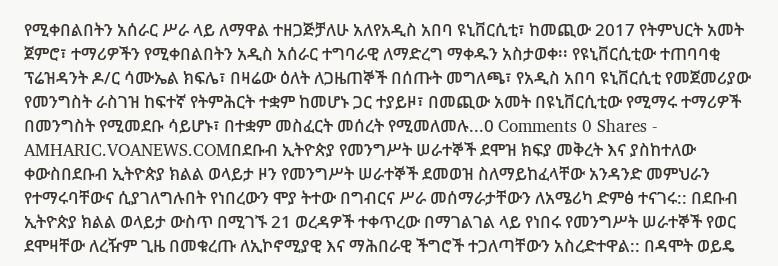የሚቀበልበትን አሰራር ሥራ ላይ ለማዋል ተዘጋጅቻለሁ አለየአዲስ አበባ ዩኒቨርሲቲ፣ ከመጪው 2017 የትምህርት አመት ጀምሮ፣ ተማሪዎችን የሚቀበልበትን አዲስ አሰራር ተግባራዊ ለማድረግ ማቀዱን አስታወቀ፡፡ የዩኒቨርሲቲው ተጠባባቂ ፕሬዝዳንት ዶ/ር ሳሙኤል ክፍሌ፣ በዛሬው ዕለት ለጋዜጠኞች በሰጡት መግለጫ፣ የአዲስ አበባ ዩኒቨርሲቲ የመጀመሪያው የመንግስት ራስገዝ ከፍተኛ የትምሕርት ተቋም ከመሆኑ ጋር ተያይዞ፣ በመጪው አመት በዩኒቨርሲቲው የሚማሩ ተማሪዎች በመንግስት የሚመደቡ ሳይሆኑ፣ በተቋም መስፈርት መሰረት የሚመለመሉ...0 Comments 0 Shares -
AMHARIC.VOANEWS.COMበደቡብ ኢትዮጵያ የመንግሥት ሠራተኞች ደሞዝ ክፍያ መቅረት እና ያስከተለው ቀውስበደቡብ ኢትዮጵያ ክልል ወላይታ ዞን የመንግሥት ሠራተኞች ደመወዝ ስለማይከፈላቸው አንዳንድ መምህራን የተማሩባቸውና ሲያገለግሉበት የነበረውን ሞያ ትተው በግብርና ሥራ መሰማራታቸውን ለአሜሪካ ድምፅ ተናገሩ:: በደቡብ ኢትዮጵያ ክልል ወላይታ ውስጥ በሚገኙ 21 ወረዳዎች ተቀጥረው በማገልገል ላይ የነበሩ የመንግሥት ሠራተኞች የወር ደሞዛቸው ለረዥም ጊዜ በመቁረጡ ለኢኮኖሚያዊ እና ማሕበራዊ ችግሮች ተጋለጣቸውን አስረድተዋል:: በዳሞት ወይዴ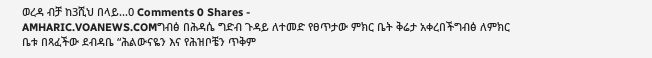ወረዳ ብቻ ከ3ሺህ በላይ...0 Comments 0 Shares -
AMHARIC.VOANEWS.COMግብፅ በሕዳሴ ግድብ ጉዳይ ለተመድ የፀጥታው ምክር ቤት ቅሬታ አቀረበችግብፅ ለምክር ቤቱ በጻፈችው ደብዳቤ “ሕልውናዬን እና የሕዝቦቼን ጥቅም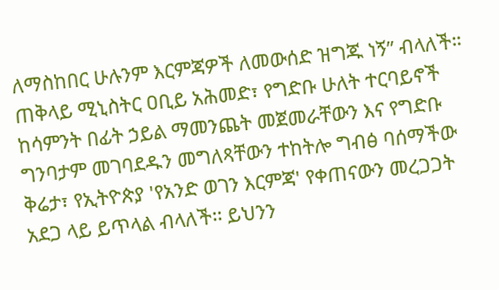ለማስከበር ሁሉንም እርምጃዎች ለመውሰድ ዝግጁ ነኝ” ብላለች። ጠቅላይ ሚኒስትር ዐቢይ አሕመድ፣ የግድቡ ሁለት ተርባይኖች ከሳምንት በፊት ኃይል ማመንጨት መጀመራቸውን እና የግድቡ ግንባታም መገባደዱን መግለጻቸውን ተከትሎ ግብፅ ባሰማችው ቅሬታ፣ የኢትዮጵያ 'የአንድ ወገን እርምጃ' የቀጠናውን መረጋጋት አደጋ ላይ ይጥላል ብላለች፡፡ ይህንን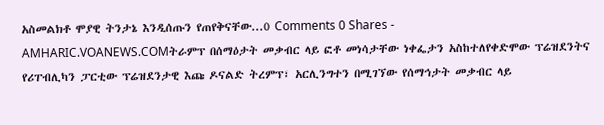አስመልክቶ ሞያዊ ትንታኔ እንዲሰጡን የጠየቅናቸው...0 Comments 0 Shares -
AMHARIC.VOANEWS.COMትራምፕ በሰማዕታት መቃብር ላይ ፎቶ መነሳታቸው ነቀፌታን አስከተለየቀድሞው ፕሬዝደንትና የሪፐብሊካን ፓርቲው ፕሬዝደንታዊ እጩ ዶናልድ ትረምፕ፣ አርሊንግተን በሚገኘው የሰማኅታት መቃብር ላይ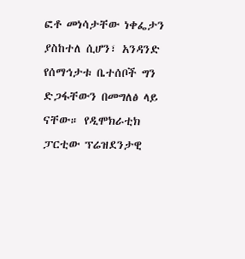ፎቶ መነሳታቸው ነቀፌታን ያስከተለ ሲሆን፣ አንዳንድ የሰማኅታቱ ቤተሰቦች ግን ድጋፋቸውን በመግለፅ ላይ ናቸው። የዲሞክራቲክ ፓርቲው ፕሬዝደንታዊ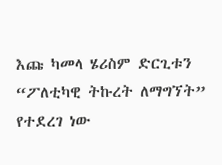እጩ ካመላ ሄሪስም ድርጊቱን “ፖለቲካዊ ትኩረት ለማግኘት” የተደረገ ነው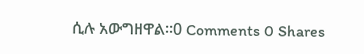ሲሉ አውግዘዋል።0 Comments 0 Shares